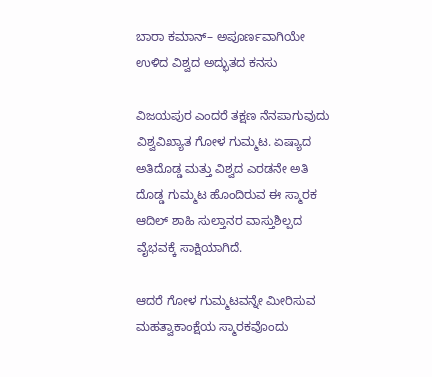ಬಾರಾ ಕಮಾನ್– ಅಪೂರ್ಣವಾಗಿಯೇ ಉಳಿದ ವಿಶ್ವದ ಅದ್ಭುತದ ಕನಸು

ವಿಜಯಪುರ ಎಂದರೆ ತಕ್ಷಣ ನೆನಪಾಗುವುದು ವಿಶ್ವವಿಖ್ಯಾತ ಗೋಳ ಗುಮ್ಮಟ. ಏಷ್ಯಾದ ಅತಿದೊಡ್ಡ ಮತ್ತು ವಿಶ್ವದ ಎರಡನೇ ಅತಿ ದೊಡ್ಡ ಗುಮ್ಮಟ ಹೊಂದಿರುವ ಈ ಸ್ಮಾರಕ ಆದಿಲ್ ಶಾಹಿ ಸುಲ್ತಾನರ ವಾಸ್ತುಶಿಲ್ಪದ ವೈಭವಕ್ಕೆ ಸಾಕ್ಷಿಯಾಗಿದೆ.

ಆದರೆ ಗೋಳ ಗುಮ್ಮಟವನ್ನೇ ಮೀರಿಸುವ ಮಹತ್ವಾಕಾಂಕ್ಷೆಯ ಸ್ಮಾರಕವೊಂದು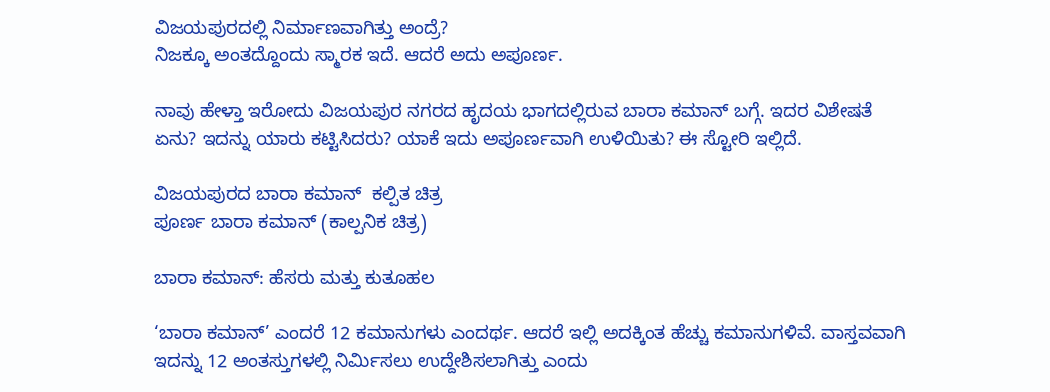ವಿಜಯಪುರದಲ್ಲಿ ನಿರ್ಮಾಣವಾಗಿತ್ತು ಅಂದ್ರೆ?
ನಿಜಕ್ಕೂ ಅಂತದ್ದೊಂದು ಸ್ಮಾರಕ ಇದೆ. ಆದರೆ ಅದು ಅಪೂರ್ಣ.

ನಾವು ಹೇಳ್ತಾ ಇರೋದು ವಿಜಯಪುರ ನಗರದ ಹೃದಯ ಭಾಗದಲ್ಲಿರುವ ಬಾರಾ ಕಮಾನ್ ಬಗ್ಗೆ. ಇದರ ವಿಶೇಷತೆ ಏನು? ಇದನ್ನು ಯಾರು ಕಟ್ಟಿಸಿದರು? ಯಾಕೆ ಇದು ಅಪೂರ್ಣವಾಗಿ ಉಳಿಯಿತು? ಈ ಸ್ಟೋರಿ ಇಲ್ಲಿದೆ.

ವಿಜಯಪುರದ ಬಾರಾ ಕಮಾನ್  ಕಲ್ಪಿತ ಚಿತ್ರ
ಪೂರ್ಣ ಬಾರಾ ಕಮಾನ್ (ಕಾಲ್ಪನಿಕ ಚಿತ್ರ)

ಬಾರಾ ಕಮಾನ್: ಹೆಸರು ಮತ್ತು ಕುತೂಹಲ

‘ಬಾರಾ ಕಮಾನ್’ ಎಂದರೆ 12 ಕಮಾನುಗಳು ಎಂದರ್ಥ. ಆದರೆ ಇಲ್ಲಿ ಅದಕ್ಕಿಂತ ಹೆಚ್ಚು ಕಮಾನುಗಳಿವೆ. ವಾಸ್ತವವಾಗಿ ಇದನ್ನು 12 ಅಂತಸ್ತುಗಳಲ್ಲಿ ನಿರ್ಮಿಸಲು ಉದ್ದೇಶಿಸಲಾಗಿತ್ತು ಎಂದು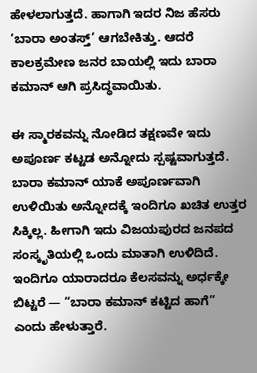ಹೇಳಲಾಗುತ್ತದೆ. ಹಾಗಾಗಿ ಇದರ ನಿಜ ಹೆಸರು ‘ಬಾರಾ ಅಂತಸ್ತ್’ ಆಗಬೇಕಿತ್ತು. ಆದರೆ ಕಾಲಕ್ರಮೇಣ ಜನರ ಬಾಯಲ್ಲಿ ಇದು ಬಾರಾ ಕಮಾನ್ ಆಗಿ ಪ್ರಸಿದ್ಧವಾಯಿತು.

ಈ ಸ್ಮಾರಕವನ್ನು ನೋಡಿದ ತಕ್ಷಣವೇ ಇದು ಅಪೂರ್ಣ ಕಟ್ಟಡ ಅನ್ನೋದು ಸ್ಪಷ್ಟವಾಗುತ್ತದೆ. ಬಾರಾ ಕಮಾನ್ ಯಾಕೆ ಅಪೂರ್ಣವಾಗಿ ಉಳಿಯಿತು ಅನ್ನೋದಕ್ಕೆ ಇಂದಿಗೂ ಖಚಿತ ಉತ್ತರ ಸಿಕ್ಕಿಲ್ಲ. ಹೀಗಾಗಿ ಇದು ವಿಜಯಪುರದ ಜನಪದ ಸಂಸ್ಕೃತಿಯಲ್ಲಿ ಒಂದು ಮಾತಾಗಿ ಉಳಿದಿದೆ. ಇಂದಿಗೂ ಯಾರಾದರೂ ಕೆಲಸವನ್ನು ಅರ್ಧಕ್ಕೇ ಬಿಟ್ಟರೆ — “ಬಾರಾ ಕಮಾನ್ ಕಟ್ಟಿದ ಹಾಗೆ” ಎಂದು ಹೇಳುತ್ತಾರೆ.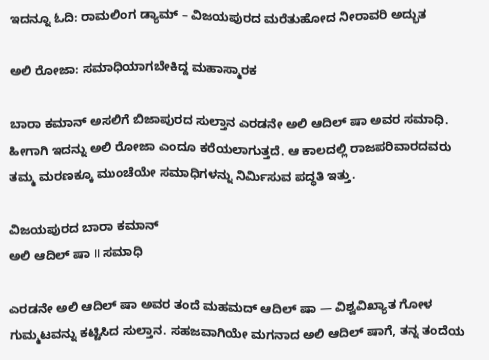ಇದನ್ನೂ ಓದಿ: ರಾಮಲಿಂಗ ಡ್ಯಾಮ್ – ವಿಜಯಪುರದ ಮರೆತುಹೋದ ನೀರಾವರಿ ಅದ್ಭುತ

ಅಲಿ ರೋಜಾ: ಸಮಾಧಿಯಾಗಬೇಕಿದ್ದ ಮಹಾಸ್ಮಾರಕ

ಬಾರಾ ಕಮಾನ್ ಅಸಲಿಗೆ ಬಿಜಾಪುರದ ಸುಲ್ತಾನ ಎರಡನೇ ಅಲಿ ಆದಿಲ್ ಷಾ ಅವರ ಸಮಾಧಿ. ಹೀಗಾಗಿ ಇದನ್ನು ಅಲಿ ರೋಜಾ ಎಂದೂ ಕರೆಯಲಾಗುತ್ತದೆ. ಆ ಕಾಲದಲ್ಲಿ ರಾಜಪರಿವಾರದವರು ತಮ್ಮ ಮರಣಕ್ಕೂ ಮುಂಚೆಯೇ ಸಮಾಧಿಗಳನ್ನು ನಿರ್ಮಿಸುವ ಪದ್ಧತಿ ಇತ್ತು.

ವಿಜಯಪುರದ ಬಾರಾ ಕಮಾನ್
ಅಲಿ ಆದಿಲ್ ಷಾ II ಸಮಾಧಿ

ಎರಡನೇ ಅಲಿ ಆದಿಲ್ ಷಾ ಅವರ ತಂದೆ ಮಹಮದ್ ಆದಿಲ್ ಷಾ — ವಿಶ್ವವಿಖ್ಯಾತ ಗೋಳ ಗುಮ್ಮಟವನ್ನು ಕಟ್ಟಿಸಿದ ಸುಲ್ತಾನ. ಸಹಜವಾಗಿಯೇ ಮಗನಾದ ಅಲಿ ಆದಿಲ್ ಷಾಗೆ, ತನ್ನ ತಂದೆಯ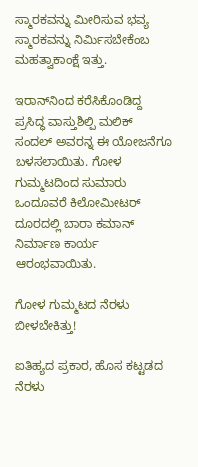ಸ್ಮಾರಕವನ್ನು ಮೀರಿಸುವ ಭವ್ಯ ಸ್ಮಾರಕವನ್ನು ನಿರ್ಮಿಸಬೇಕೆಂಬ ಮಹತ್ವಾಕಾಂಕ್ಷೆ ಇತ್ತು.

ಇರಾನ್‌ನಿಂದ ಕರೆಸಿಕೊಂಡಿದ್ದ ಪ್ರಸಿದ್ಧ ವಾಸ್ತುಶಿಲ್ಪಿ ಮಲಿಕ್ ಸಂದಲ್ ಅವರನ್ನ ಈ ಯೋಜನೆಗೂ ಬಳಸಲಾಯಿತು. ಗೋಳ ಗುಮ್ಮಟದಿಂದ ಸುಮಾರು ಒಂದೂವರೆ ಕಿಲೋಮೀಟರ್ ದೂರದಲ್ಲಿ ಬಾರಾ ಕಮಾನ್ ನಿರ್ಮಾಣ ಕಾರ್ಯ ಆರಂಭವಾಯಿತು.

ಗೋಳ ಗುಮ್ಮಟದ ನೆರಳು ಬೀಳಬೇಕಿತ್ತು!

ಐತಿಹ್ಯದ ಪ್ರಕಾರ, ಹೊಸ ಕಟ್ಟಡದ ನೆರಳು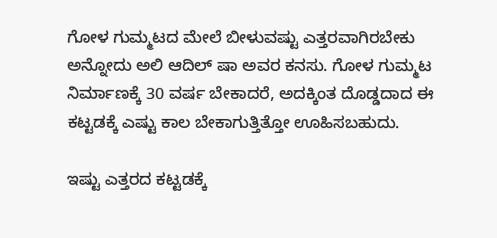ಗೋಳ ಗುಮ್ಮಟದ ಮೇಲೆ ಬೀಳುವಷ್ಟು ಎತ್ತರವಾಗಿರಬೇಕು ಅನ್ನೋದು ಅಲಿ ಆದಿಲ್ ಷಾ ಅವರ ಕನಸು. ಗೋಳ ಗುಮ್ಮಟ ನಿರ್ಮಾಣಕ್ಕೆ 30 ವರ್ಷ ಬೇಕಾದರೆ, ಅದಕ್ಕಿಂತ ದೊಡ್ಡದಾದ ಈ ಕಟ್ಟಡಕ್ಕೆ ಎಷ್ಟು ಕಾಲ ಬೇಕಾಗುತ್ತಿತ್ತೋ ಊಹಿಸಬಹುದು.

ಇಷ್ಟು ಎತ್ತರದ ಕಟ್ಟಡಕ್ಕೆ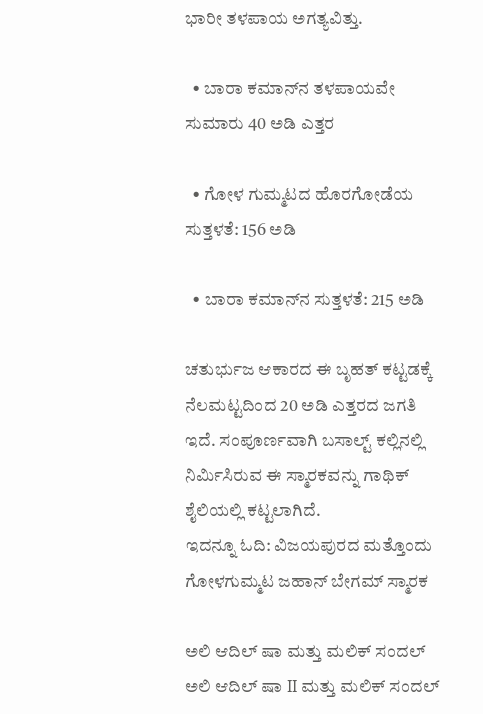ಭಾರೀ ತಳಪಾಯ ಅಗತ್ಯವಿತ್ತು.

  • ಬಾರಾ ಕಮಾನ್‌ನ ತಳಪಾಯವೇ ಸುಮಾರು 40 ಅಡಿ ಎತ್ತರ

  • ಗೋಳ ಗುಮ್ಮಟದ ಹೊರಗೋಡೆಯ ಸುತ್ತಳತೆ: 156 ಅಡಿ

  • ಬಾರಾ ಕಮಾನ್‌ನ ಸುತ್ತಳತೆ: 215 ಅಡಿ

ಚತುರ್ಭುಜ ಆಕಾರದ ಈ ಬೃಹತ್ ಕಟ್ಟಡಕ್ಕೆ ನೆಲಮಟ್ಟದಿಂದ 20 ಅಡಿ ಎತ್ತರದ ಜಗತಿ ಇದೆ. ಸಂಪೂರ್ಣವಾಗಿ ಬಸಾಲ್ಟ್ ಕಲ್ಲಿನಲ್ಲಿ ನಿರ್ಮಿಸಿರುವ ಈ ಸ್ಮಾರಕವನ್ನು ಗಾಥಿಕ್ ಶೈಲಿಯಲ್ಲಿ ಕಟ್ಟಲಾಗಿದೆ.
ಇದನ್ನೂ ಓದಿ: ವಿಜಯಪುರದ ಮತ್ತೊಂದು ಗೋಳಗುಮ್ಮಟ ಜಹಾನ್ ಬೇಗಮ್ ಸ್ಮಾರಕ

ಅಲಿ ಆದಿಲ್ ಷಾ ಮತ್ತು ಮಲಿಕ್ ಸಂದಲ್
ಅಲಿ ಆದಿಲ್ ಷಾ II ಮತ್ತು ಮಲಿಕ್ ಸಂದಲ್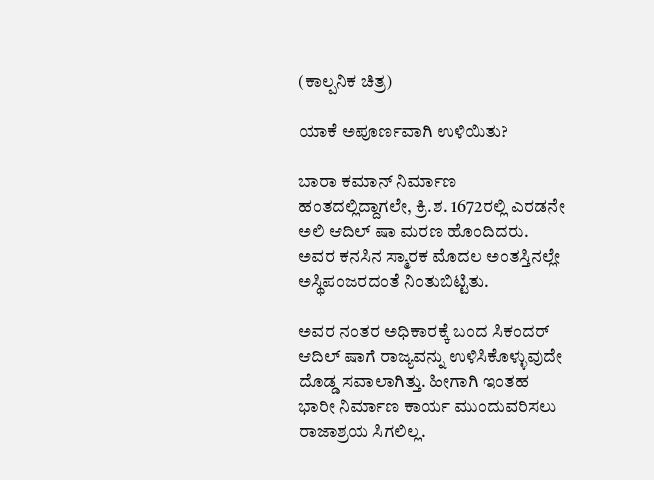(ಕಾಲ್ಪನಿಕ ಚಿತ್ರ)

ಯಾಕೆ ಅಪೂರ್ಣವಾಗಿ ಉಳಿಯಿತು?

ಬಾರಾ ಕಮಾನ್ ನಿರ್ಮಾಣ ಹಂತದಲ್ಲಿದ್ದಾಗಲೇ, ಕ್ರಿ.ಶ. 1672ರಲ್ಲಿ ಎರಡನೇ ಅಲಿ ಆದಿಲ್ ಷಾ ಮರಣ ಹೊಂದಿದರು. ಅವರ ಕನಸಿನ ಸ್ಮಾರಕ ಮೊದಲ ಅಂತಸ್ತಿನಲ್ಲೇ ಅಸ್ಥಿಪಂಜರದಂತೆ ನಿಂತುಬಿಟ್ಟಿತು.

ಅವರ ನಂತರ ಅಧಿಕಾರಕ್ಕೆ ಬಂದ ಸಿಕಂದರ್ ಆದಿಲ್ ಷಾಗೆ ರಾಜ್ಯವನ್ನು ಉಳಿಸಿಕೊಳ್ಳುವುದೇ ದೊಡ್ಡ ಸವಾಲಾಗಿತ್ತು. ಹೀಗಾಗಿ ಇಂತಹ ಭಾರೀ ನಿರ್ಮಾಣ ಕಾರ್ಯ ಮುಂದುವರಿಸಲು ರಾಜಾಶ್ರಯ ಸಿಗಲಿಲ್ಲ.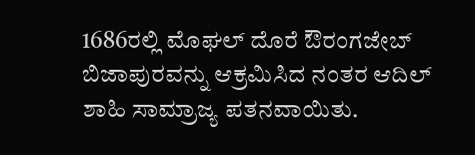1686ರಲ್ಲಿ ಮೊಘಲ್ ದೊರೆ ಔರಂಗಜೇಬ್ ಬಿಜಾಪುರವನ್ನು ಆಕ್ರಮಿಸಿದ ನಂತರ ಆದಿಲ್ ಶಾಹಿ ಸಾಮ್ರಾಜ್ಯ ಪತನವಾಯಿತು.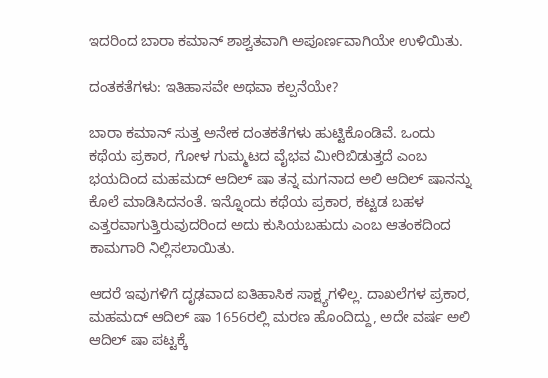ಇದರಿಂದ ಬಾರಾ ಕಮಾನ್ ಶಾಶ್ವತವಾಗಿ ಅಪೂರ್ಣವಾಗಿಯೇ ಉಳಿಯಿತು.

ದಂತಕತೆಗಳು: ಇತಿಹಾಸವೇ ಅಥವಾ ಕಲ್ಪನೆಯೇ?

ಬಾರಾ ಕಮಾನ್ ಸುತ್ತ ಅನೇಕ ದಂತಕತೆಗಳು ಹುಟ್ಟಿಕೊಂಡಿವೆ. ಒಂದು ಕಥೆಯ ಪ್ರಕಾರ, ಗೋಳ ಗುಮ್ಮಟದ ವೈಭವ ಮೀರಿಬಿಡುತ್ತದೆ ಎಂಬ ಭಯದಿಂದ ಮಹಮದ್ ಆದಿಲ್ ಷಾ ತನ್ನ ಮಗನಾದ ಅಲಿ ಆದಿಲ್ ಷಾನನ್ನು ಕೊಲೆ ಮಾಡಿಸಿದನಂತೆ. ಇನ್ನೊಂದು ಕಥೆಯ ಪ್ರಕಾರ, ಕಟ್ಟಡ ಬಹಳ ಎತ್ತರವಾಗುತ್ತಿರುವುದರಿಂದ ಅದು ಕುಸಿಯಬಹುದು ಎಂಬ ಆತಂಕದಿಂದ ಕಾಮಗಾರಿ ನಿಲ್ಲಿಸಲಾಯಿತು.

ಆದರೆ ಇವುಗಳಿಗೆ ದೃಢವಾದ ಐತಿಹಾಸಿಕ ಸಾಕ್ಷ್ಯಗಳಿಲ್ಲ. ದಾಖಲೆಗಳ ಪ್ರಕಾರ, ಮಹಮದ್ ಆದಿಲ್ ಷಾ 1656ರಲ್ಲಿ ಮರಣ ಹೊಂದಿದ್ದು, ಅದೇ ವರ್ಷ ಅಲಿ ಆದಿಲ್ ಷಾ ಪಟ್ಟಕ್ಕೆ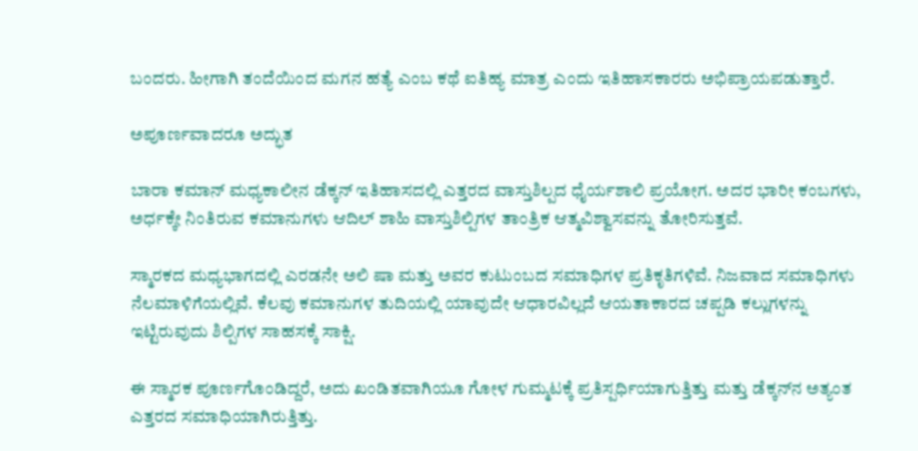ಬಂದರು. ಹೀಗಾಗಿ ತಂದೆಯಿಂದ ಮಗನ ಹತ್ಯೆ ಎಂಬ ಕಥೆ ಐತಿಹ್ಯ ಮಾತ್ರ ಎಂದು ಇತಿಹಾಸಕಾರರು ಅಭಿಪ್ರಾಯಪಡುತ್ತಾರೆ.

ಅಪೂರ್ಣವಾದರೂ ಅದ್ಭುತ

ಬಾರಾ ಕಮಾನ್ ಮಧ್ಯಕಾಲೀನ ಡೆಕ್ಕನ್ ಇತಿಹಾಸದಲ್ಲಿ ಎತ್ತರದ ವಾಸ್ತುಶಿಲ್ಪದ ಧೈರ್ಯಶಾಲಿ ಪ್ರಯೋಗ. ಅದರ ಭಾರೀ ಕಂಬಗಳು, ಅರ್ಧಕ್ಕೇ ನಿಂತಿರುವ ಕಮಾನುಗಳು ಆದಿಲ್ ಶಾಹಿ ವಾಸ್ತುಶಿಲ್ಪಿಗಳ ತಾಂತ್ರಿಕ ಆತ್ಮವಿಶ್ವಾಸವನ್ನು ತೋರಿಸುತ್ತವೆ.

ಸ್ಮಾರಕದ ಮಧ್ಯಭಾಗದಲ್ಲಿ ಎರಡನೇ ಅಲಿ ಷಾ ಮತ್ತು ಅವರ ಕುಟುಂಬದ ಸಮಾಧಿಗಳ ಪ್ರತಿಕೃತಿಗಳಿವೆ. ನಿಜವಾದ ಸಮಾಧಿಗಳು ನೆಲಮಾಳಿಗೆಯಲ್ಲಿವೆ. ಕೆಲವು ಕಮಾನುಗಳ ತುದಿಯಲ್ಲಿ ಯಾವುದೇ ಆಧಾರವಿಲ್ಲದೆ ಆಯತಾಕಾರದ ಚಪ್ಪಡಿ ಕಲ್ಲುಗಳನ್ನು ಇಟ್ಟಿರುವುದು ಶಿಲ್ಪಿಗಳ ಸಾಹಸಕ್ಕೆ ಸಾಕ್ಷಿ.

ಈ ಸ್ಮಾರಕ ಪೂರ್ಣಗೊಂಡಿದ್ದರೆ, ಅದು ಖಂಡಿತವಾಗಿಯೂ ಗೋಳ ಗುಮ್ಮಟಕ್ಕೆ ಪ್ರತಿಸ್ಪರ್ಧಿಯಾಗುತ್ತಿತ್ತು ಮತ್ತು ಡೆಕ್ಕನ್‌ನ ಅತ್ಯಂತ ಎತ್ತರದ ಸಮಾಧಿಯಾಗಿರುತ್ತಿತ್ತು.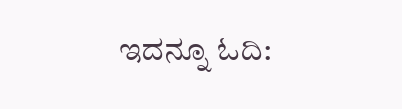ಇದನ್ನೂ ಓದಿ: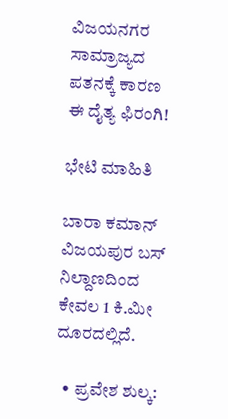ವಿಜಯನಗರ ಸಾಮ್ರಾಜ್ಯದ ಪತನಕ್ಕೆ ಕಾರಣ ಈ ದೈತ್ಯ ಫಿರಂಗಿ!

ಭೇಟಿ ಮಾಹಿತಿ

ಬಾರಾ ಕಮಾನ್ ವಿಜಯಪುರ ಬಸ್ ನಿಲ್ದಾಣದಿಂದ ಕೇವಲ 1 ಕಿ.ಮೀ ದೂರದಲ್ಲಿದೆ.

  • ಪ್ರವೇಶ ಶುಲ್ಕ: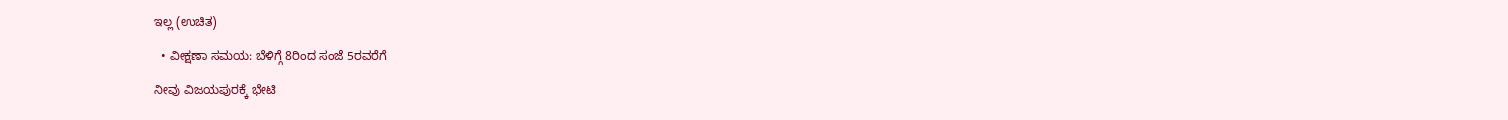ಇಲ್ಲ (ಉಚಿತ)

  • ವೀಕ್ಷಣಾ ಸಮಯ: ಬೆಳಿಗ್ಗೆ 8ರಿಂದ ಸಂಜೆ 5ರವರೆಗೆ

ನೀವು ವಿಜಯಪುರಕ್ಕೆ ಭೇಟಿ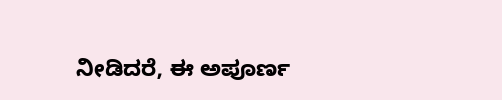ನೀಡಿದರೆ, ಈ ಅಪೂರ್ಣ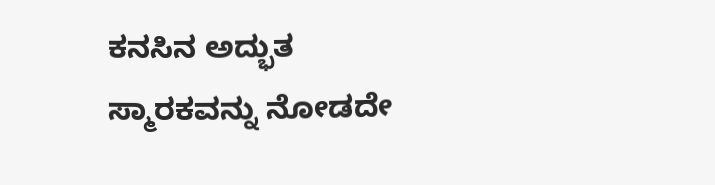ಕನಸಿನ ಅದ್ಭುತ ಸ್ಮಾರಕವನ್ನು ನೋಡದೇ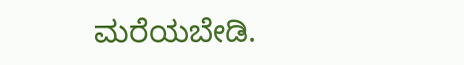ಮರೆಯಬೇಡಿ.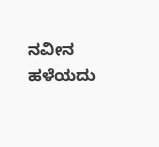ನವೀನ ಹಳೆಯದು